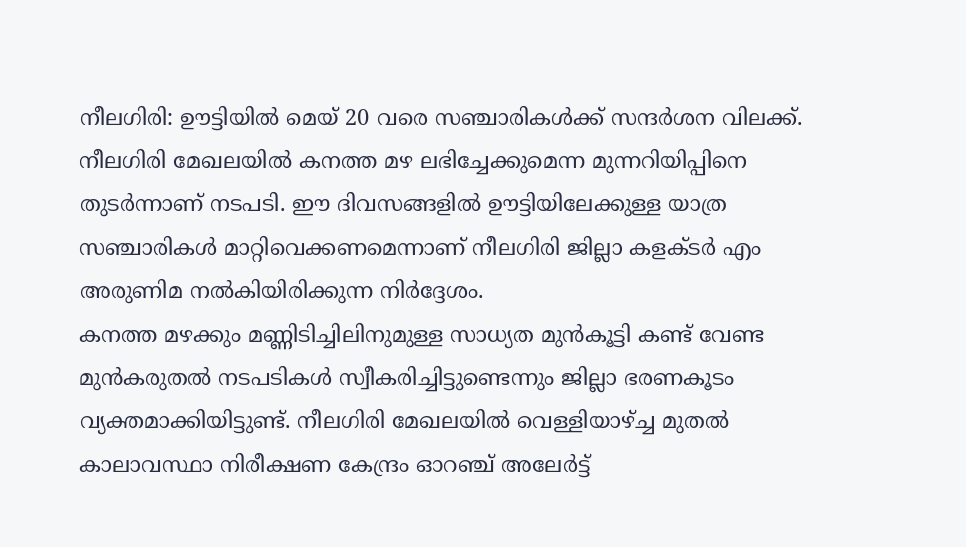നീലഗിരി: ഊട്ടിയിൽ മെയ് 20 വരെ സഞ്ചാരികൾക്ക് സന്ദർശന വിലക്ക്. നീലഗിരി മേഖലയിൽ കനത്ത മഴ ലഭിച്ചേക്കുമെന്ന മുന്നറിയിപ്പിനെ തുടർന്നാണ് നടപടി. ഈ ദിവസങ്ങളിൽ ഊട്ടിയിലേക്കുള്ള യാത്ര സഞ്ചാരികൾ മാറ്റിവെക്കണമെന്നാണ് നീലഗിരി ജില്ലാ കളക്ടർ എം അരുണിമ നൽകിയിരിക്കുന്ന നിർദ്ദേശം.
കനത്ത മഴക്കും മണ്ണിടിച്ചിലിനുമുള്ള സാധ്യത മുൻകൂട്ടി കണ്ട് വേണ്ട മുൻകരുതൽ നടപടികൾ സ്വീകരിച്ചിട്ടുണ്ടെന്നും ജില്ലാ ഭരണകൂടം വ്യക്തമാക്കിയിട്ടുണ്ട്. നീലഗിരി മേഖലയിൽ വെള്ളിയാഴ്ച്ച മുതൽ കാലാവസ്ഥാ നിരീക്ഷണ കേന്ദ്രം ഓറഞ്ച് അലേർട്ട്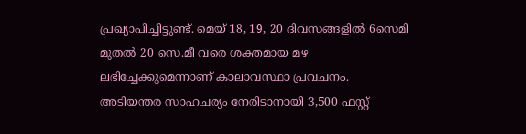പ്രഖ്യാപിച്ചിട്ടുണ്ട്. മെയ് 18, 19, 20 ദിവസങ്ങളിൽ 6സെമി മുതൽ 20 സെ.മീ വരെ ശക്തമായ മഴ ലഭിച്ചേക്കുമെന്നാണ് കാലാവസ്ഥാ പ്രവചനം.
അടിയന്തര സാഹചര്യം നേരിടാനായി 3,500 ഫസ്റ്റ്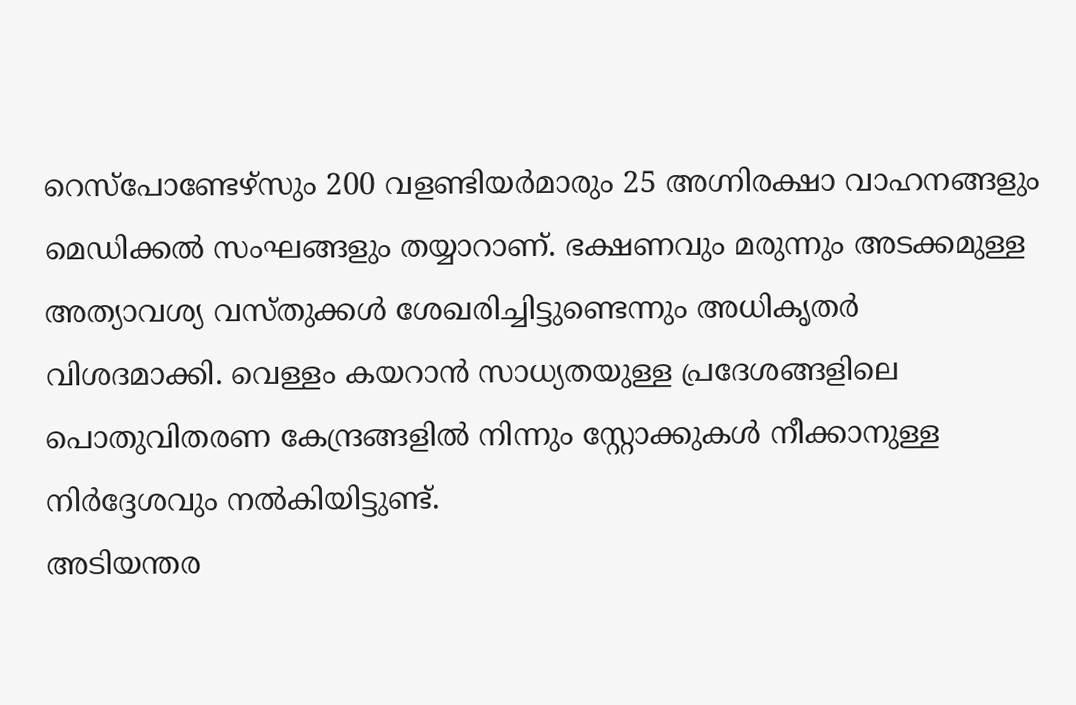റെസ്പോണ്ടേഴ്സും 200 വളണ്ടിയർമാരും 25 അഗ്നിരക്ഷാ വാഹനങ്ങളും മെഡിക്കൽ സംഘങ്ങളും തയ്യാറാണ്. ഭക്ഷണവും മരുന്നും അടക്കമുള്ള അത്യാവശ്യ വസ്തുക്കൾ ശേഖരിച്ചിട്ടുണ്ടെന്നും അധികൃതർ വിശദമാക്കി. വെള്ളം കയറാൻ സാധ്യതയുള്ള പ്രദേശങ്ങളിലെ പൊതുവിതരണ കേന്ദ്രങ്ങളിൽ നിന്നും സ്റ്റോക്കുകൾ നീക്കാനുള്ള നിർദ്ദേശവും നൽകിയിട്ടുണ്ട്.
അടിയന്തര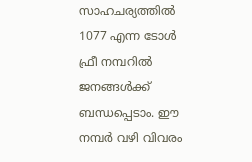സാഹചര്യത്തിൽ 1077 എന്ന ടോൾ ഫ്രീ നമ്പറിൽ ജനങ്ങൾക്ക് ബന്ധപ്പെടാം. ഈ നമ്പർ വഴി വിവരം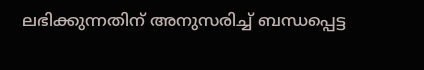ലഭിക്കുന്നതിന് അനുസരിച്ച് ബന്ധപ്പെട്ട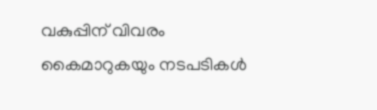വകുപ്പിന് വിവരം കൈമാറുകയും നടപടികൾ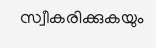സ്വീകരിക്കുകയും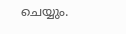ചെയ്യും.